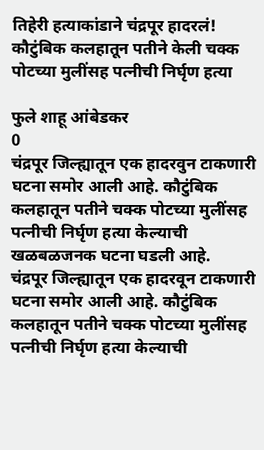तिहेरी हत्याकांडाने चंद्रपूर हादरलं! कौटुंबिक कलहातून पतीने केली चक्क पोटच्या मुलींसह पत्नीची निर्घृण हत्या

फुले शाहू आंबेडकर
0
चंद्रपूर जिल्ह्यातून एक हादरवुन टाकणारी घटना समोर आली आहे. कौटुंबिक कलहातून पतीने चक्क पोटच्या मुलींसह पत्नीची निर्घृण हत्या केल्याची खळबळजनक घटना घडली आहे.
चंद्रपूर जिल्ह्यातून एक हादरवून टाकणारी घटना समोर आली आहे. कौटुंबिक कलहातून पतीने चक्क पोटच्या मुलींसह पत्नीची निर्घृण हत्या केल्याची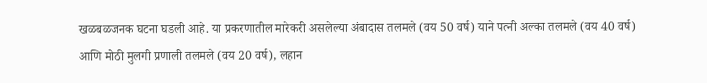खळबळजनक घटना घडली आहे. या प्रकरणातील मारेकरी असलेल्या अंबादास तलमले (वय 50 वर्ष) याने पत्नी अल्का तलमले (वय 40 वर्ष) आणि मोठी मुलगी प्रणाली तलमले (वय 20 वर्ष), लहान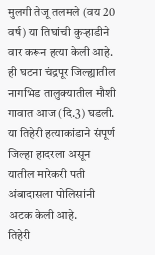मुलगी तेजू तलमले (वय 20 वर्ष) या तिघांची कुऱ्हाडीने वार करून हत्या केली आहे. ही घटना चंद्रपूर जिल्ह्यातील नागभिड तालुक्यातील मौशी गावात आज (दि.3) घडली. या तिहेरी हत्याकांडाने संपूर्ण जिल्हा हादरला असून यातील मारेकरी पती अंबादासला पोलिसांनी अटक केली आहे.
तिहेरी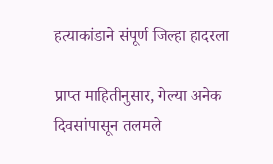हत्याकांडाने संपूर्ण जिल्हा हादरला

प्राप्त माहितीनुसार, गेल्या अनेक दिवसांपासून तलमले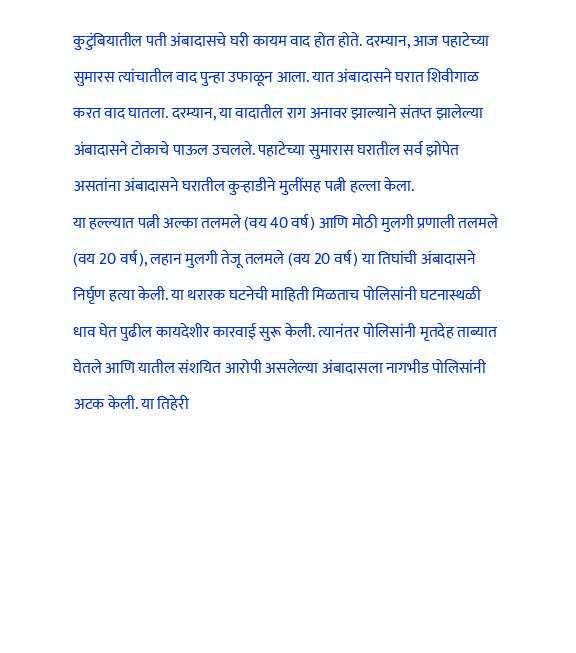कुटुंबियातील पती अंबादासचे घरी कायम वाद होत होते. दरम्यान, आज पहाटेच्या सुमारस त्यांचातील वाद पुन्हा उफाळून आला. यात अंबादासने घरात शिवीगाळ करत वाद घातला. दरम्यान, या वादातील राग अनावर झाल्याने संतप्त झालेल्या अंबादासने टोकाचे पाऊल उचलले. पहाटेच्या सुमारास घरातील सर्व झोपेत असतांना अंबादासने घरातील कुऱ्हाडीने मुलींसह पत्नी हल्ला केला.
या हल्ल्यात पत्नी अल्का तलमले (वय 40 वर्ष) आणि मोठी मुलगी प्रणाली तलमले (वय 20 वर्ष), लहान मुलगी तेजू तलमले (वय 20 वर्ष) या तिघांची अंबादासने निर्घृण हत्या केली. या थरारक घटनेची माहिती मिळताच पोलिसांनी घटनास्थळी धाव घेत पुढील कायदेशीर कारवाई सुरू केली. त्यानंतर पोलिसांनी मृतदेह ताब्यात घेतले आणि यातील संशयित आरोपी असलेल्या अंबादासला नागभीड पोलिसांनी अटक केली. या तिहेरी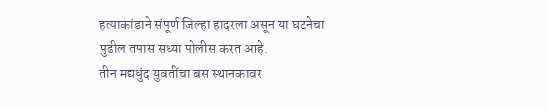हत्याकांडाने संपूर्ण जिल्हा हादरला असून या घटनेचा पुढील तपास सध्या पोलीस करत आहे.
तीन मद्यधुंद युवतींचा बस स्थानकावर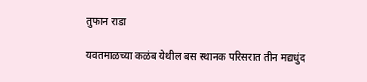तुफान राडा

यवतमाळच्या कळंब येथील बस स्थानक परिसरात तीन मद्यधुंद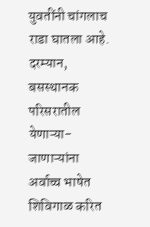युवतींनी चांगलाच राडा घातला आहे. दरम्यान, बसस्थानक परिसरातील येणाऱ्या-जाणाऱ्यांना अर्वाच्च भाषेत शिविगाळ करित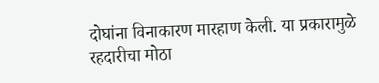दोघांना विनाकारण मारहाण केली. या प्रकारामुळे रहदारीचा मोठा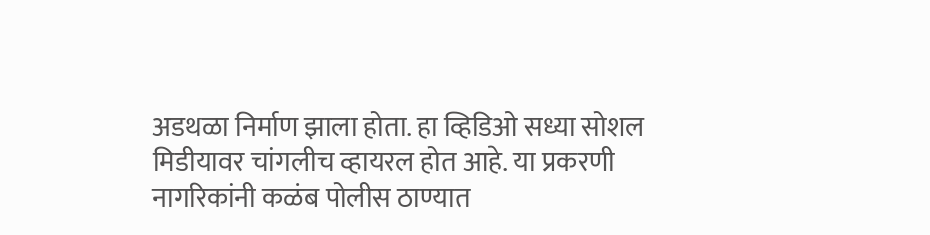अडथळा निर्माण झाला होता. हा व्हिडिओ सध्या सोशल मिडीयावर चांगलीच व्हायरल होत आहे. या प्रकरणी नागरिकांनी कळंब पोलीस ठाण्यात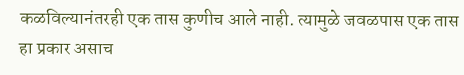कळविल्यानंतरही एक तास कुणीच आले नाही. त्यामुळे जवळपास एक तास हा प्रकार असाच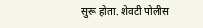सुरू होता. शेवटी पोलीस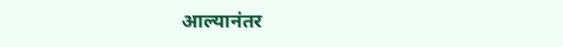आल्यानंतर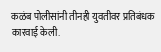कळंब पोलीसांनी तीनही युवतीवर प्रतिबंधक कारवाई केली.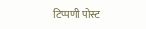टिप्पणी पोस्ट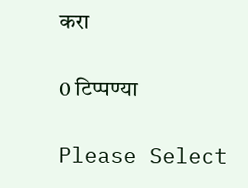करा

0 टिप्पण्या

Please Select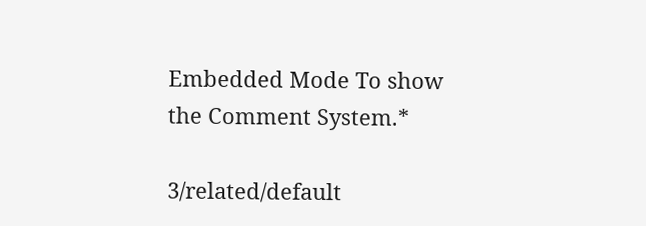Embedded Mode To show the Comment System.*

3/related/default